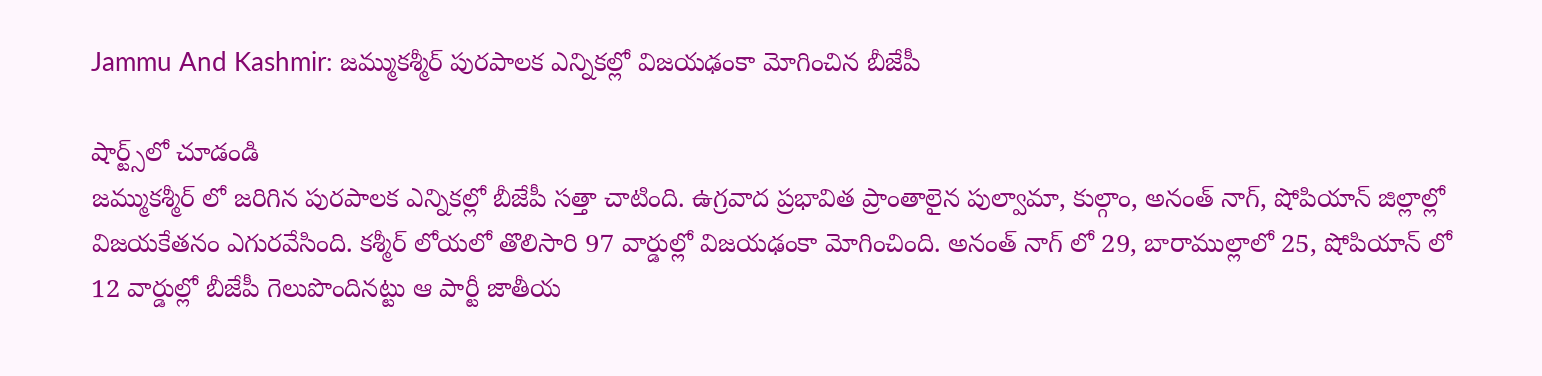Jammu And Kashmir: జమ్ముకశ్మీర్‌ పురపాలక ఎన్నికల్లో విజయఢంకా మోగించిన బీజేపీ

షార్ట్స్‌లో చూడండి
జమ్ముకశ్మీర్ లో జరిగిన పురపాలక ఎన్నికల్లో బీజేపీ సత్తా చాటింది. ఉగ్రవాద ప్రభావిత ప్రాంతాలైన పుల్వామా, కుల్గాం, అనంత్ నాగ్, షోపియాన్ జిల్లాల్లో విజయకేతనం ఎగురవేసింది. కశ్మీర్ లోయలో తొలిసారి 97 వార్డుల్లో విజయఢంకా మోగించింది. అనంత్ నాగ్ లో 29, బారాముల్లాలో 25, షోపియాన్ లో 12 వార్డుల్లో బీజేపీ గెలుపొందినట్టు ఆ పార్టీ జాతీయ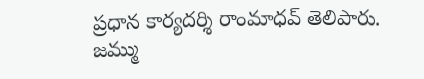ప్రధాన కార్యదర్శి రాంమాధవ్ తెలిపారు. జమ్ము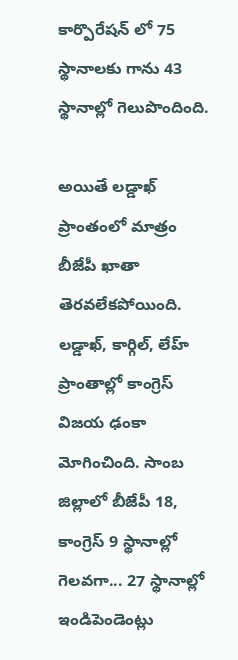కార్పొరేషన్ లో 75 స్థానాలకు గాను 43 స్థానాల్లో గెలుపొందింది.

అయితే లడ్డాఖ్ ప్రాంతంలో మాత్రం బీజేపీ ఖాతా తెరవలేకపోయింది. లడ్డాఖ్, కార్గిల్, లేహ్ ప్రాంతాల్లో కాంగ్రెస్ విజయ ఢంకా మోగించింది. సాంబ జిల్లాలో బీజేపీ 18, కాంగ్రెస్ 9 స్థానాల్లో గెలవగా... 27 స్థానాల్లో ఇండిపెండెంట్లు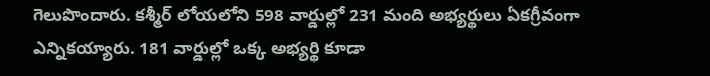గెలుపొందారు. కశ్మీర్ లోయలోని 598 వార్డుల్లో 231 మంది అభ్యర్థులు ఏకగ్రీవంగా ఎన్నికయ్యారు. 181 వార్డుల్లో ఒక్క అభ్యర్థి కూడా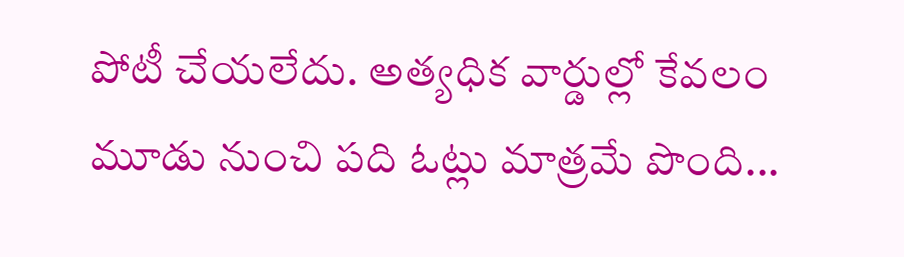పోటీ చేయలేదు. అత్యధిక వార్డుల్లో కేవలం మూడు నుంచి పది ఓట్లు మాత్రమే పొంది...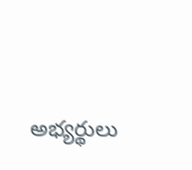అభ్యర్థులు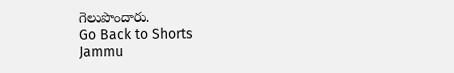గెలుపొందారు.
Go Back to Shorts
Jammu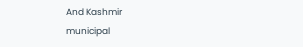And Kashmir
municipal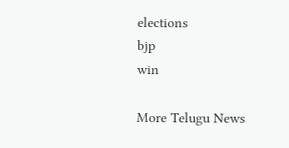elections
bjp
win

More Telugu News